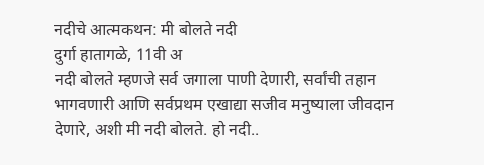नदीचे आत्मकथन: मी बोलते नदी
दुर्गा हातागळे, 11वी अ
नदी बोलते म्हणजे सर्व जगाला पाणी देणारी, सर्वांची तहान भागवणारी आणि सर्वप्रथम एखाद्या सजीव मनुष्याला जीवदान देणारे, अशी मी नदी बोलते. हो नदी..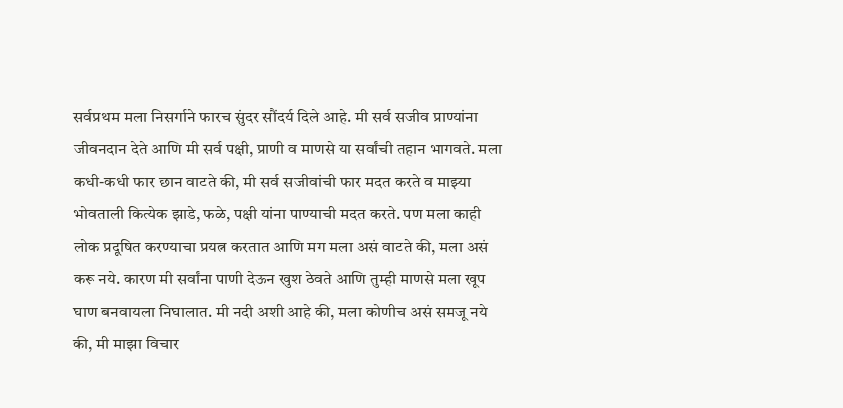सर्वप्रथम मला निसर्गाने फारच सुंदर सौंदर्य दिले आहे. मी सर्व सजीव प्राण्यांना जीवनदान देते आणि मी सर्व पक्षी, प्राणी व माणसे या सर्वांची तहान भागवते. मला कधी-कधी फार छान वाटते की, मी सर्व सजीवांची फार मदत करते व माझ्या भोवताली कित्येक झाडे, फळे, पक्षी यांना पाण्याची मदत करते. पण मला काही लोक प्रदूषित करण्याचा प्रयत्न करतात आणि मग मला असं वाटते की, मला असं करू नये. कारण मी सर्वांना पाणी देऊन खुश ठेवते आणि तुम्ही माणसे मला खूप घाण बनवायला निघालात. मी नदी अशी आहे की, मला कोणीच असं समजू नये की, मी माझा विचार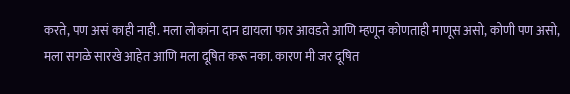करते, पण असं काही नाही. मला लोकांना दान द्यायला फार आवडते आणि म्हणून कोणताही माणूस असो, कोणी पण असो, मला सगळे सारखे आहेत आणि मला दूषित करू नका. कारण मी जर दूषित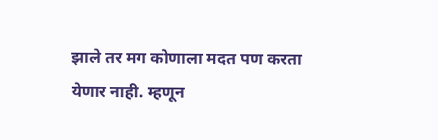झाले तर मग कोणाला मदत पण करता येणार नाही. म्हणून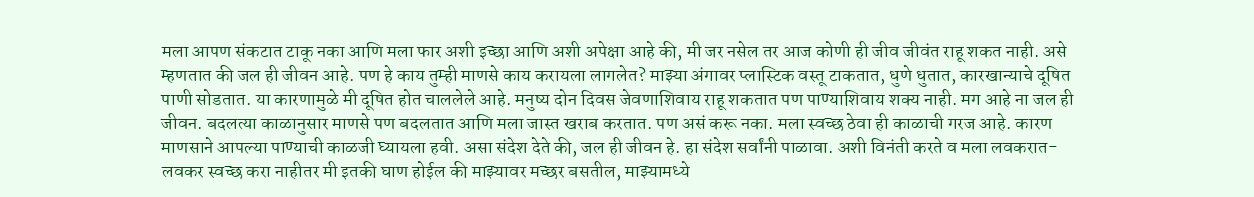मला आपण संकटात टाकू नका आणि मला फार अशी इच्छा आणि अशी अपेक्षा आहे की, मी जर नसेल तर आज कोणी ही जीव जीवंत राहू शकत नाही. असे म्हणतात की जल ही जीवन आहे. पण हे काय तुम्ही माणसे काय करायला लागलेत? माझ्या अंगावर प्लास्टिक वस्तू टाकतात, धुणे धुतात, कारखान्याचे दूषित पाणी सोडतात. या कारणामुळे मी दूषित होत चाललेले आहे. मनुष्य दोन दिवस जेवणाशिवाय राहू शकतात पण पाण्याशिवाय शक्य नाही. मग आहे ना जल ही जीवन. बदलत्या काळानुसार माणसे पण बदलतात आणि मला जास्त खराब करतात. पण असं करू नका. मला स्वच्छ ठेवा ही काळाची गरज आहे. कारण माणसाने आपल्या पाण्याची काळजी घ्यायला हवी. असा संदेश देते की, जल ही जीवन हे. हा संदेश सर्वांनी पाळावा. अशी विनंती करते व मला लवकरात-लवकर स्वच्छ करा नाहीतर मी इतकी घाण होईल की माझ्यावर मच्छर बसतील, माझ्यामध्ये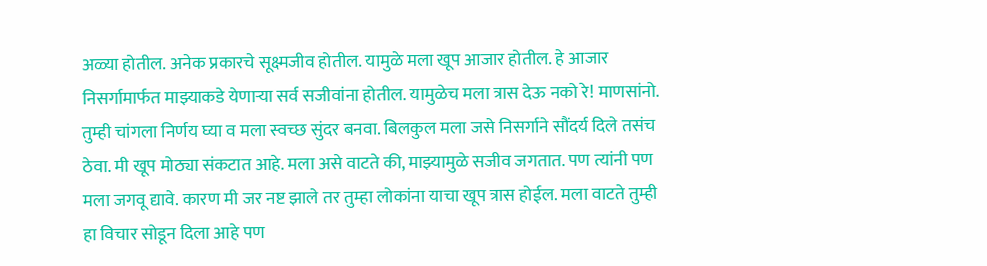अळ्या होतील. अनेक प्रकारचे सूक्ष्मजीव होतील. यामुळे मला खूप आजार होतील. हे आजार निसर्गामार्फत माझ्याकडे येणाऱ्या सर्व सजीवांना होतील. यामुळेच मला त्रास देऊ नको रे! माणसांनो. तुम्ही चांगला निर्णय घ्या व मला स्वच्छ सुंदर बनवा. बिलकुल मला जसे निसर्गाने सौंदर्य दिले तसंच ठेवा. मी खूप मोठ्या संकटात आहे. मला असे वाटते की, माझ्यामुळे सजीव जगतात. पण त्यांनी पण मला जगवू द्यावे. कारण मी जर नष्ट झाले तर तुम्हा लोकांना याचा खूप त्रास होईल. मला वाटते तुम्ही हा विचार सोडून दिला आहे पण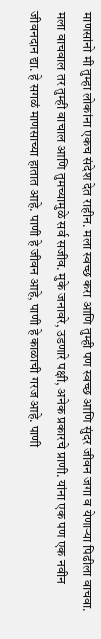माणसांनो मी तुम्हा लोकांना एकच संदेश देत राहीन. मला स्वच्छ करा आणि तुम्ही पण स्वच्छ आणि सुंदर जीवन जगा व येणाऱ्या पिढीला वाचवा. मला वाचवाल तर तुम्ही वाचाल आणि तुमच्यामुळे सर्व सजीव. मुके जनावरे, उडणारे पक्षी, अनेक प्रकारचे प्राणी. यांना एक पण एक नवीन जीवनदान द्या. हे सगळं माणसाच्या हातात आहे. पाणी हे जीवन आहे, पाणी हे काळाची गरज आहे. पाणी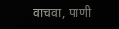वाचवा, पाणी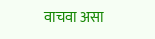वाचवा असा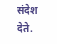संदेश देते.